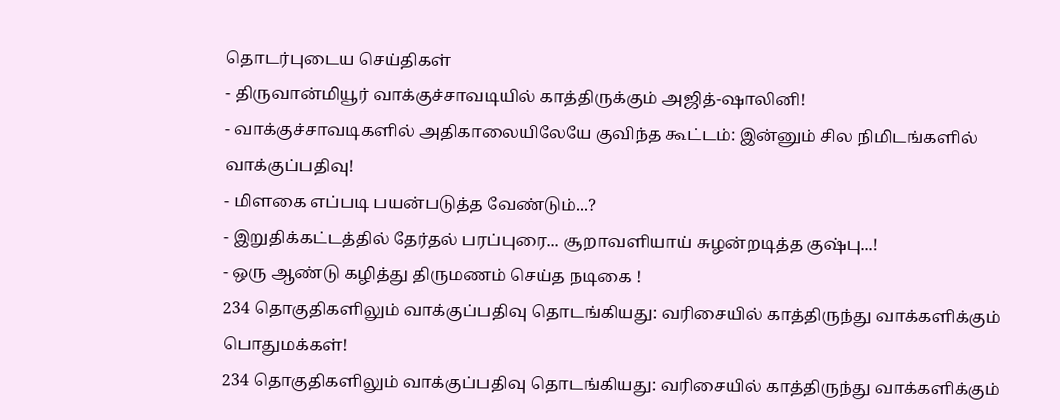தொடர்புடைய செய்திகள்
- திருவான்மியூர் வாக்குச்சாவடியில் காத்திருக்கும் அஜித்-ஷாலினி!
- வாக்குச்சாவடிகளில் அதிகாலையிலேயே குவிந்த கூட்டம்: இன்னும் சில நிமிடங்களில் வாக்குப்பதிவு!
- மிளகை எப்படி பயன்படுத்த வேண்டும்...?
- இறுதிக்கட்டத்தில் தேர்தல் பரப்புரை... சூறாவளியாய் சுழன்றடித்த குஷ்பு...!
- ஒரு ஆண்டு கழித்து திருமணம் செய்த நடிகை !
234 தொகுதிகளிலும் வாக்குப்பதிவு தொடங்கியது: வரிசையில் காத்திருந்து வாக்களிக்கும் பொதுமக்கள்!
234 தொகுதிகளிலும் வாக்குப்பதிவு தொடங்கியது: வரிசையில் காத்திருந்து வாக்களிக்கும்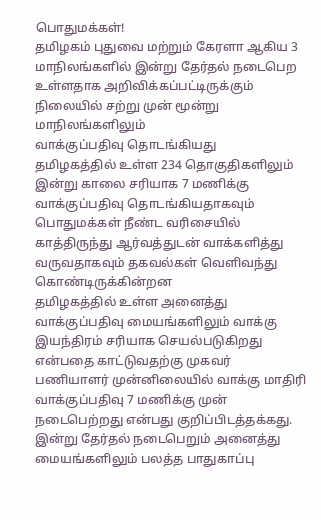பொதுமக்கள்!
தமிழகம் புதுவை மற்றும் கேரளா ஆகிய 3 மாநிலங்களில் இன்று தேர்தல் நடைபெற உள்ளதாக அறிவிக்கப்பட்டிருக்கும் நிலையில் சற்று முன் மூன்று மாநிலங்களிலும்
வாக்குப்பதிவு தொடங்கியது
தமிழகத்தில் உள்ள 234 தொகுதிகளிலும் இன்று காலை சரியாக 7 மணிக்கு வாக்குப்பதிவு தொடங்கியதாகவும் பொதுமக்கள் நீண்ட வரிசையில் காத்திருந்து ஆர்வத்துடன் வாக்களித்து வருவதாகவும் தகவல்கள் வெளிவந்து கொண்டிருக்கின்றன
தமிழகத்தில் உள்ள அனைத்து வாக்குப்பதிவு மையங்களிலும் வாக்கு இயந்திரம் சரியாக செயல்படுகிறது என்பதை காட்டுவதற்கு முகவர் பணியாளர் முன்னிலையில் வாக்கு மாதிரி வாக்குப்பதிவு 7 மணிக்கு முன் நடைபெற்றது என்பது குறிப்பிடத்தக்கது. இன்று தேர்தல் நடைபெறும் அனைத்து மையங்களிலும் பலத்த பாதுகாப்பு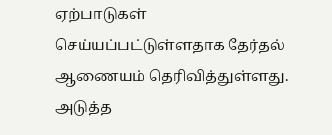ஏற்பாடுகள் செய்யப்பட்டுள்ளதாக தேர்தல் ஆணையம் தெரிவித்துள்ளது.
அடுத்த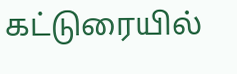கட்டுரையில்